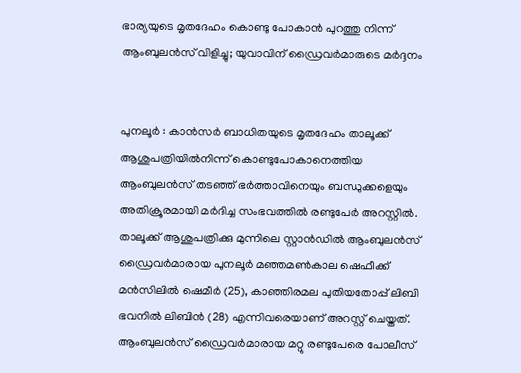ഭാര്യയുടെ മൃതദേഹം കൊണ്ടു പോകാൻ പുറത്തു നിന്ന് ആംബുലൻസ് വിളിച്ചു; യുവാവിന് ഡ്രൈവർമാരുടെ മർദ്ദനം


പുനലൂർ : കാൻസർ ബാധിതയുടെ മൃതദേഹം താലൂക്ക് ആശുപത്രിയിൽനിന്ന് കൊണ്ടുപോകാനെത്തിയ ആംബുലൻസ് തടഞ്ഞ് ഭർത്താവിനെയും ബന്ധുക്കളെയും അതിക്രൂരമായി മർദിച്ച സംഭവത്തിൽ രണ്ടുപേർ അറസ്റ്റിൽ. താലൂക്ക് ആശുപത്രിക്കു മുന്നിലെ സ്റ്റാൻഡിൽ ആംബുലൻസ് ഡ്രൈവർമാരായ പുനലൂർ മഞ്ഞമൺകാല ഷെഫീക്ക് മൻസിലിൽ ഷെമീർ (25), കാഞ്ഞിരമല പുതിയതോപ്പ് ലിബി ഭവനിൽ ലിബിൻ (28) എന്നിവരെയാണ് അറസ്റ്റ് ചെയ്തത്. ആംബുലൻസ് ഡ്രൈവർമാരായ മറ്റു രണ്ടുപേരെ പോലീസ്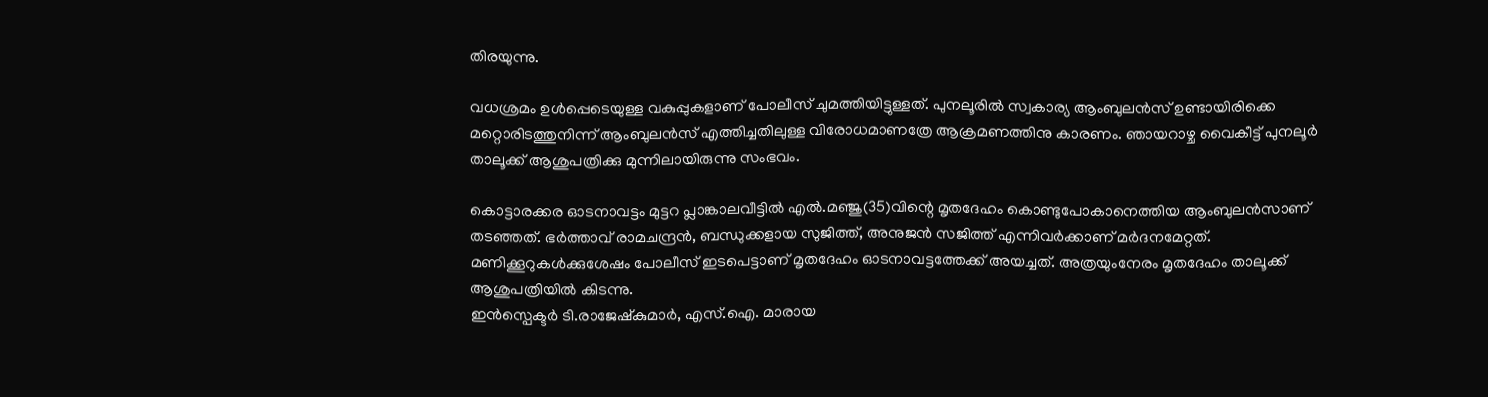തിരയുന്നു.

വധശ്രമം ഉൾപ്പെടെയുള്ള വകുപ്പുകളാണ് പോലീസ് ചുമത്തിയിട്ടുള്ളത്. പുനലൂരിൽ സ്വകാര്യ ആംബുലൻസ് ഉണ്ടായിരിക്കെ മറ്റൊരിടത്തുനിന്ന് ആംബുലൻസ് എത്തിച്ചതിലുള്ള വിരോധമാണത്രേ ആക്രമണത്തിനു കാരണം. ഞായറാഴ്ച വൈകീട്ട് പുനലൂർ താലൂക്ക് ആശുപത്രിക്കു മുന്നിലായിരുന്നു സംഭവം.

കൊട്ടാരക്കര ഓടനാവട്ടം മുട്ടറ പ്ലാങ്കാലവീട്ടിൽ എൽ.മഞ്ജു(35)വിന്റെ മൃതദേഹം കൊണ്ടുപോകാനെത്തിയ ആംബുലൻസാണ് തടഞ്ഞത്. ഭർത്താവ് രാമചന്ദ്രൻ, ബന്ധുക്കളായ സുജിത്ത്, അനുജൻ സജിത്ത് എന്നിവർക്കാണ് മർദനമേറ്റത്. മണിക്കൂറുകൾക്കുശേഷം പോലീസ് ഇടപെട്ടാണ് മൃതദേഹം ഓടനാവട്ടത്തേക്ക് അയച്ചത്. അത്രയുംനേരം മൃതദേഹം താലൂക്ക് ആശുപത്രിയിൽ കിടന്നു.
ഇൻസ്പെക്ടർ ടി.രാജേഷ്കുമാർ, എസ്.ഐ. മാരായ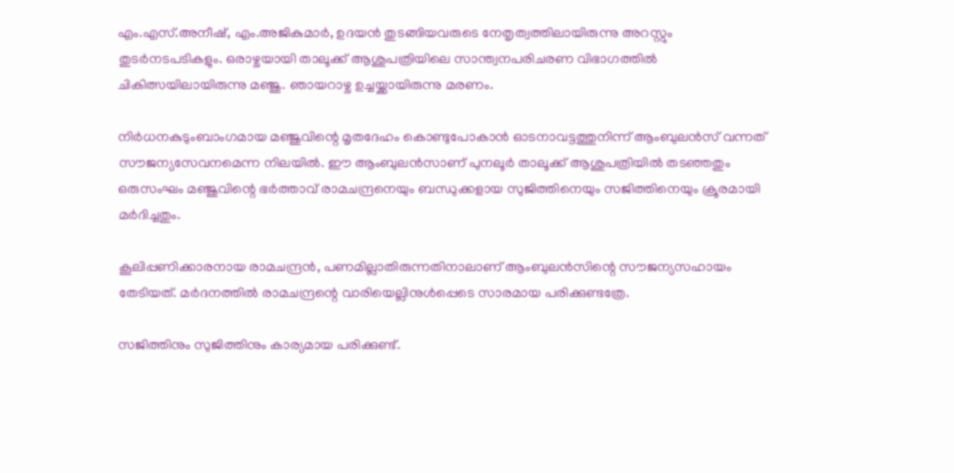എം.എസ്.അനീഷ്, എം.അജികുമാർ, ഉദയൻ തുടങ്ങിയവരുടെ നേതൃത്വത്തിലായിരുന്നു അറസ്റ്റും തുടർനടപടികളും. ഒരാഴ്ചയായി താലൂക്ക് ആശുപത്രിയിലെ സാന്ത്വനപരിചരണ വിഭാഗത്തിൽ ചികിത്സയിലായിരുന്നു മഞ്ജു. ഞായറാഴ്ച ഉച്ചയ്ക്കായിരുന്നു മരണം.

നിർധനകുടുംബാംഗമായ മഞ്ജുവിന്റെ മൃതദേഹം കൊണ്ടുപോകാൻ ഓടനാവട്ടത്തുനിന്ന് ആംബുലൻസ് വന്നത് സൗജന്യസേവനമെന്ന നിലയിൽ. ഈ ആംബുലൻസാണ് പുനലൂർ താലൂക്ക് ആശുപത്രിയിൽ തടഞ്ഞതും ഒരുസംഘം മഞ്ജുവിന്റെ ഭർത്താവ് രാമചന്ദ്രനെയും ബന്ധുക്കളായ സുജിത്തിനെയും സജിത്തിനെയും ക്രൂരമായി മർദിച്ചതും.

കൂലിപ്പണിക്കാരനായ രാമചന്ദ്രൻ, പണമില്ലാതിരുന്നതിനാലാണ് ആംബുലൻസിന്റെ സൗജന്യസഹായം തേടിയത്. മർദനത്തിൽ രാമചന്ദ്രന്റെ വാരിയെല്ലിനുൾപ്പെടെ സാരമായ പരിക്കുണ്ടത്രേ.

സജിത്തിനും സുജിത്തിനും കാര്യമായ പരിക്കുണ്ട്.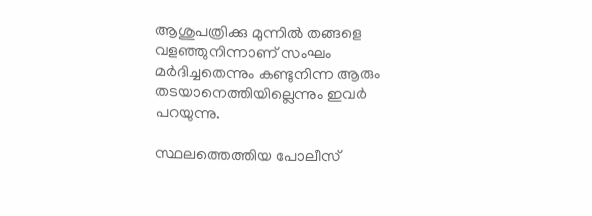ആശുപത്രിക്കു മുന്നിൽ തങ്ങളെ വളഞ്ഞുനിന്നാണ് സംഘം മർദിച്ചതെന്നും കണ്ടുനിന്ന ആരും തടയാനെത്തിയില്ലെന്നും ഇവർ പറയുന്നു.

സ്ഥലത്തെത്തിയ പോലീസ്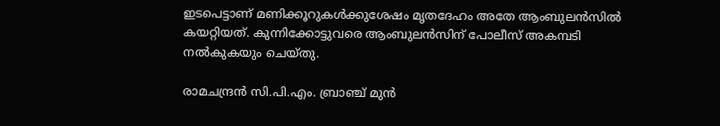ഇടപെട്ടാണ് മണിക്കൂറുകൾക്കുശേഷം മൃതദേഹം അതേ ആംബുലൻസിൽ കയറ്റിയത്. കുന്നിക്കോട്ടുവരെ ആംബുലൻസിന് പോലീസ് അകമ്പടി നൽകുകയും ചെയ്തു.

രാമചന്ദ്രൻ സി.പി.എം. ബ്രാഞ്ച് മുൻ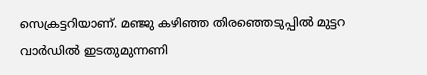സെക്രട്ടറിയാണ്. മഞ്ജു കഴിഞ്ഞ തിരഞ്ഞെടുപ്പിൽ മുട്ടറ വാർഡിൽ ഇടതുമുന്നണി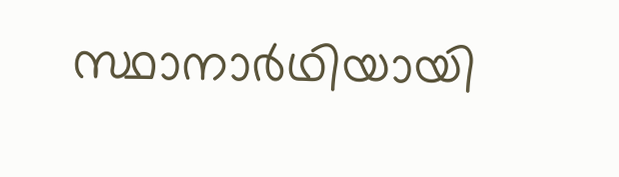സ്ഥാനാർഥിയായി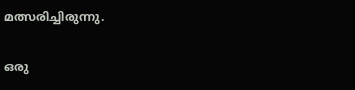മത്സരിച്ചിരുന്നു.

ഒരു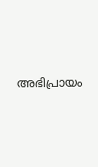അഭിപ്രായം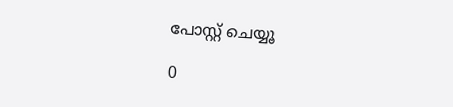പോസ്റ്റ് ചെയ്യൂ

0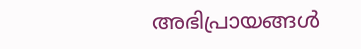അഭിപ്രായങ്ങള്‍